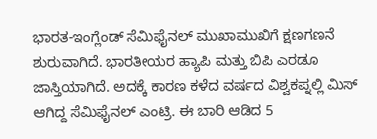ಭಾರತ-ಇಂಗ್ಲೆಂಡ್ ಸೆಮಿಫೈನಲ್ ಮುಖಾಮುಖಿಗೆ ಕ್ಷಣಗಣನೆ ಶುರುವಾಗಿದೆ. ಭಾರತೀಯರ ಹ್ಯಾಪಿ ಮತ್ತು ಬಿಪಿ ಎರಡೂ ಜಾಸ್ತಿಯಾಗಿದೆ. ಅದಕ್ಕೆ ಕಾರಣ ಕಳೆದ ವರ್ಷದ ವಿಶ್ವಕಪ್ನಲ್ಲಿ ಮಿಸ್ ಆಗಿದ್ದ ಸೆಮಿಫೈನಲ್ ಎಂಟ್ರಿ. ಈ ಬಾರಿ ಆಡಿದ 5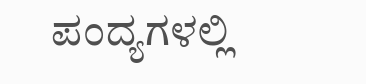ಪಂದ್ಯಗಳಲ್ಲಿ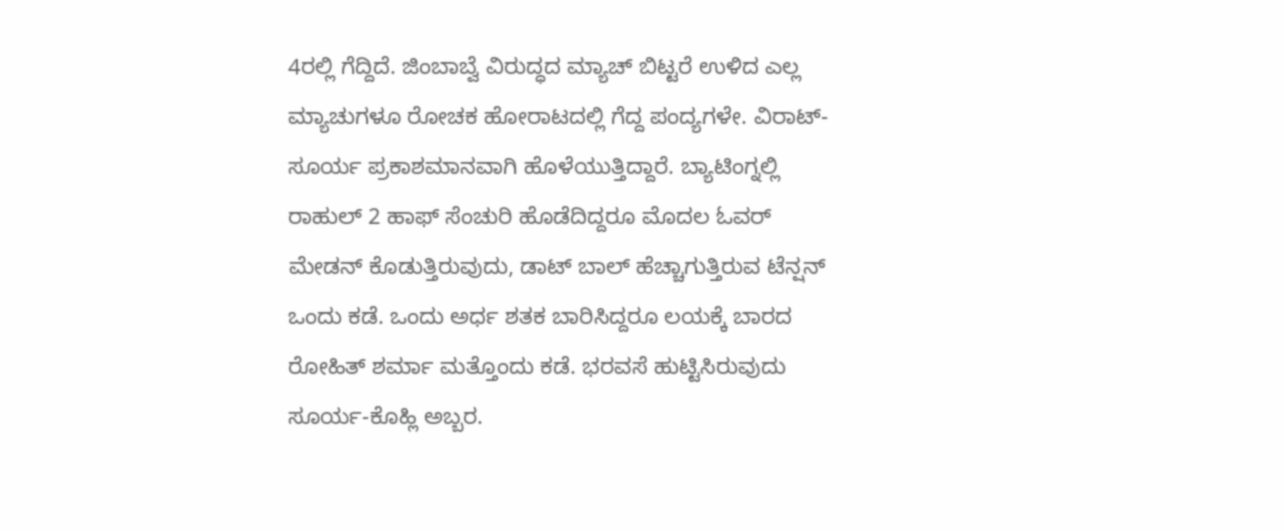4ರಲ್ಲಿ ಗೆದ್ದಿದೆ. ಜಿಂಬಾಬ್ವೆ ವಿರುದ್ಧದ ಮ್ಯಾಚ್ ಬಿಟ್ಟರೆ ಉಳಿದ ಎಲ್ಲ ಮ್ಯಾಚುಗಳೂ ರೋಚಕ ಹೋರಾಟದಲ್ಲಿ ಗೆದ್ದ ಪಂದ್ಯಗಳೇ. ವಿರಾಟ್-ಸೂರ್ಯ ಪ್ರಕಾಶಮಾನವಾಗಿ ಹೊಳೆಯುತ್ತಿದ್ದಾರೆ. ಬ್ಯಾಟಿಂಗ್ನಲ್ಲಿ ರಾಹುಲ್ 2 ಹಾಫ್ ಸೆಂಚುರಿ ಹೊಡೆದಿದ್ದರೂ ಮೊದಲ ಓವರ್ ಮೇಡನ್ ಕೊಡುತ್ತಿರುವುದು, ಡಾಟ್ ಬಾಲ್ ಹೆಚ್ಚಾಗುತ್ತಿರುವ ಟೆನ್ಷನ್ ಒಂದು ಕಡೆ. ಒಂದು ಅರ್ಧ ಶತಕ ಬಾರಿಸಿದ್ದರೂ ಲಯಕ್ಕೆ ಬಾರದ ರೋಹಿತ್ ಶರ್ಮಾ ಮತ್ತೊಂದು ಕಡೆ. ಭರವಸೆ ಹುಟ್ಟಿಸಿರುವುದು ಸೂರ್ಯ-ಕೊಹ್ಲಿ ಅಬ್ಬರ.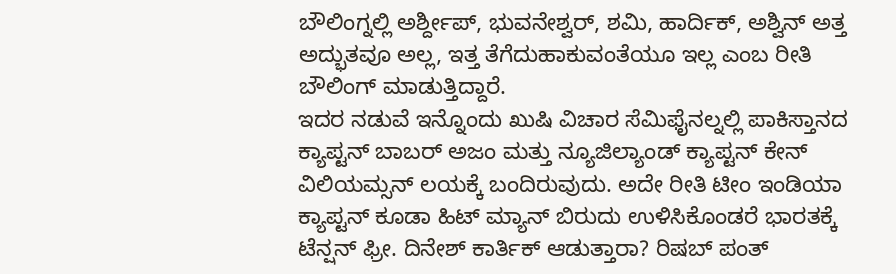ಬೌಲಿಂಗ್ನಲ್ಲಿ ಅರ್ಶ್ದೀಪ್, ಭುವನೇಶ್ವರ್, ಶಮಿ, ಹಾರ್ದಿಕ್, ಅಶ್ವಿನ್ ಅತ್ತ ಅದ್ಭುತವೂ ಅಲ್ಲ, ಇತ್ತ ತೆಗೆದುಹಾಕುವಂತೆಯೂ ಇಲ್ಲ ಎಂಬ ರೀತಿ ಬೌಲಿಂಗ್ ಮಾಡುತ್ತಿದ್ದಾರೆ.
ಇದರ ನಡುವೆ ಇನ್ನೊಂದು ಖುಷಿ ವಿಚಾರ ಸೆಮಿಫೈನಲ್ನಲ್ಲಿ ಪಾಕಿಸ್ತಾನದ ಕ್ಯಾಪ್ಟನ್ ಬಾಬರ್ ಅಜಂ ಮತ್ತು ನ್ಯೂಜಿಲ್ಯಾಂಡ್ ಕ್ಯಾಪ್ಟನ್ ಕೇನ್ ವಿಲಿಯಮ್ಸನ್ ಲಯಕ್ಕೆ ಬಂದಿರುವುದು. ಅದೇ ರೀತಿ ಟೀಂ ಇಂಡಿಯಾ ಕ್ಯಾಪ್ಟನ್ ಕೂಡಾ ಹಿಟ್ ಮ್ಯಾನ್ ಬಿರುದು ಉಳಿಸಿಕೊಂಡರೆ ಭಾರತಕ್ಕೆ ಟೆನ್ಷನ್ ಫ್ರೀ. ದಿನೇಶ್ ಕಾರ್ತಿಕ್ ಆಡುತ್ತಾರಾ? ರಿಷಬ್ ಪಂತ್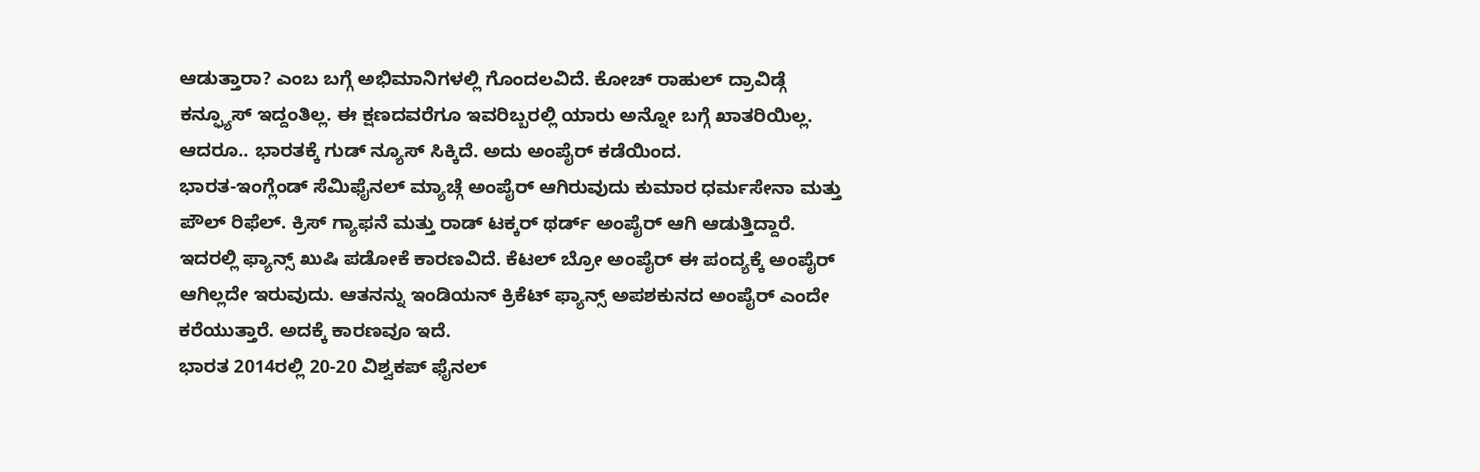ಆಡುತ್ತಾರಾ? ಎಂಬ ಬಗ್ಗೆ ಅಭಿಮಾನಿಗಳಲ್ಲಿ ಗೊಂದಲವಿದೆ. ಕೋಚ್ ರಾಹುಲ್ ದ್ರಾವಿಡ್ಗೆ ಕನ್ಫ್ಯೂಸ್ ಇದ್ದಂತಿಲ್ಲ. ಈ ಕ್ಷಣದವರೆಗೂ ಇವರಿಬ್ಬರಲ್ಲಿ ಯಾರು ಅನ್ನೋ ಬಗ್ಗೆ ಖಾತರಿಯಿಲ್ಲ. ಆದರೂ.. ಭಾರತಕ್ಕೆ ಗುಡ್ ನ್ಯೂಸ್ ಸಿಕ್ಕಿದೆ. ಅದು ಅಂಪೈರ್ ಕಡೆಯಿಂದ.
ಭಾರತ-ಇಂಗ್ಲೆಂಡ್ ಸೆಮಿಫೈನಲ್ ಮ್ಯಾಚ್ಗೆ ಅಂಪೈರ್ ಆಗಿರುವುದು ಕುಮಾರ ಧರ್ಮಸೇನಾ ಮತ್ತು ಪೌಲ್ ರಿಫೆಲ್. ಕ್ರಿಸ್ ಗ್ಯಾಫನೆ ಮತ್ತು ರಾಡ್ ಟಕ್ಕರ್ ಥರ್ಡ್ ಅಂಪೈರ್ ಆಗಿ ಆಡುತ್ತಿದ್ದಾರೆ. ಇದರಲ್ಲಿ ಫ್ಯಾನ್ಸ್ ಖುಷಿ ಪಡೋಕೆ ಕಾರಣವಿದೆ. ಕೆಟಲ್ ಬ್ರೋ ಅಂಪೈರ್ ಈ ಪಂದ್ಯಕ್ಕೆ ಅಂಪೈರ್ ಆಗಿಲ್ಲದೇ ಇರುವುದು. ಆತನನ್ನು ಇಂಡಿಯನ್ ಕ್ರಿಕೆಟ್ ಫ್ಯಾನ್ಸ್ ಅಪಶಕುನದ ಅಂಪೈರ್ ಎಂದೇ ಕರೆಯುತ್ತಾರೆ. ಅದಕ್ಕೆ ಕಾರಣವೂ ಇದೆ.
ಭಾರತ 2014ರಲ್ಲಿ 20-20 ವಿಶ್ವಕಪ್ ಫೈನಲ್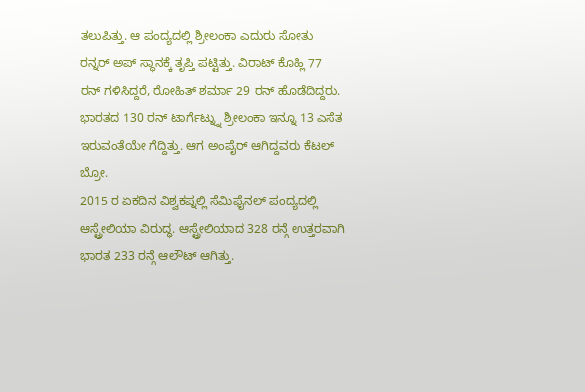ತಲುಪಿತ್ತು. ಆ ಪಂದ್ಯದಲ್ಲಿ ಶ್ರೀಲಂಕಾ ಎದುರು ಸೋತು ರನ್ನರ್ ಅಪ್ ಸ್ಥಾನಕ್ಕೆ ತೃಪ್ತಿ ಪಟ್ಟಿತ್ತು. ವಿರಾಟ್ ಕೊಹ್ಲಿ 77 ರನ್ ಗಳಿಸಿದ್ದರೆ, ರೋಹಿತ್ ಶರ್ಮಾ 29 ರನ್ ಹೊಡೆದಿದ್ದರು. ಭಾರತದ 130 ರನ್ ಟಾರ್ಗೆಟ್ನ್ನು ಶ್ರೀಲಂಕಾ ಇನ್ನೂ 13 ಎಸೆತ ಇರುವಂತೆಯೇ ಗೆದ್ದಿತ್ತು. ಆಗ ಅಂಪೈರ್ ಆಗಿದ್ದವರು ಕೆಟಲ್ ಬ್ರೋ.
2015 ರ ಏಕದಿನ ವಿಶ್ವಕಪ್ನಲ್ಲಿ ಸೆಮಿಫೈನಲ್ ಪಂದ್ಯದಲ್ಲಿ ಆಸ್ಟ್ರೇಲಿಯಾ ವಿರುದ್ಧ. ಆಸ್ಟ್ರೇಲಿಯಾದ 328 ರನ್ಗೆ ಉತ್ತರವಾಗಿ ಭಾರತ 233 ರನ್ಗೆ ಆಲೌಟ್ ಆಗಿತ್ತು.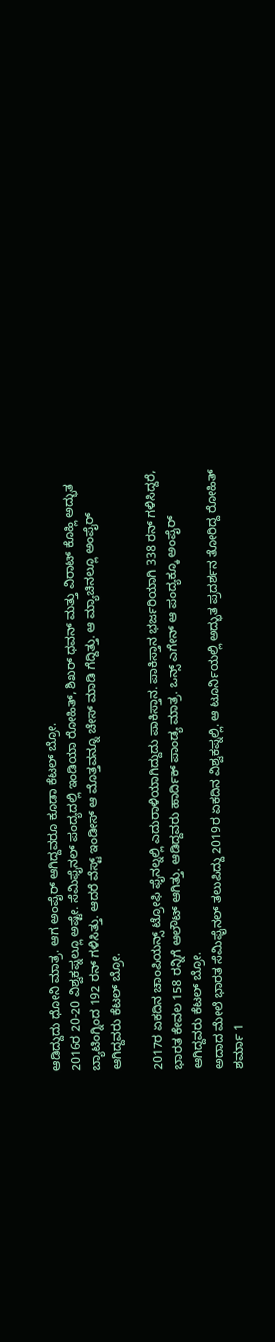ಆಡಿದ್ದುದು ಧೋನಿ ಮಾತ್ರ. ಆಗ ಅಂಪೈರ್ ಆಗಿದ್ದವರೂ ಕೂಡಾ ಕೆಟಲ್ ಬ್ರೋ.
2016ರ 20-20 ವಿಶ್ವಕಪ್ನಲ್ಲೂ ಅಷ್ಟೇ. ಸೆಮಿಫೈನಲ್ ಪಂದ್ಯದಲ್ಲಿ ಇಂಡಿಯಾ ರೋಹಿತ್, ಶಿಖರ್ ಧವನ್ ಮತ್ತು ವಿರಾಟ್ ಕೊಹ್ಲಿ ಅದ್ಭುತ ಬ್ಯಾಟಿಂಗ್ನಿಂದ 192 ರನ್ ಗಳಿಸಿತ್ತು. ಆದರೆ ವೆಸ್ಟ್ ಇಂಡೀಸ್ ಆ ಮೊತ್ತವನ್ನೂ ಚೇಸ್ ಮಾಡಿ ಗೆದ್ದಿತ್ತು. ಆ ಮ್ಯಾಚಿನಲ್ಲೂ ಅಂಪೈರ್ ಆಗಿದ್ದವರು ಕೆಟಲ್ ಬ್ರೋ.

2017ರ ಏಕದಿನ ಚಾಂಪಿಯನ್ಸ್ ಟ್ರೋಫಿ ಫೈನಲ್ನಲ್ಲಿ ಎದುರಾಳಿಯಾಗಿದ್ದುದು ಪಾಕಿಸ್ತಾನ. ಪಾಕಿಸ್ತಾನ ಭರ್ಜರಿಯಾಗಿ 338 ರನ್ ಗಳಿಸಿದ್ದರೆ, ಭಾರತ ಕೇವಲ 158 ರನ್ನಿಗೆ ಆಲೌಟ್ ಆಗಿತ್ತು. ಆಡಿದ್ದವರು ಹಾರ್ದಿಕ್ ಪಾಂಡ್ಯ ಮಾತ್ರ. ಒನ್ಸ್ ಎಗೇನ್ ಆ ಪಂದ್ಯಕ್ಕೂ ಅಂಪೈರ್ ಆಗಿದ್ದವರು ಕೆಟಲ್ ಬ್ರೋ.
ಅದಾದ ಮೇಲೆ ಭಾರತ ಸೆಮಿಫೈನಲ್ ತಲುಪಿದ್ದು 2019ರ ಏಕದಿನ ವಿಶ್ವಕಪ್ನಲ್ಲಿ. ಆ ಟೂರ್ನಿಯಲ್ಲಿ ಅದ್ಭುತ ಪ್ರದರ್ಶನ ತೋರಿದ್ದ ರೋಹಿತ್ ಶರ್ಮಾ 1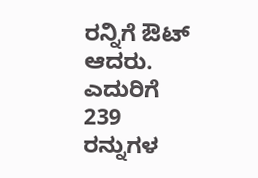ರನ್ನಿಗೆ ಔಟ್ ಆದರು. ಎದುರಿಗೆ 239 ರನ್ನುಗಳ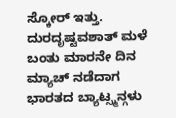ಸ್ಕೋರ್ ಇತ್ತು. ದುರದೃಷ್ಟವಶಾತ್ ಮಳೆ ಬಂತು ಮಾರನೇ ದಿನ ಮ್ಯಾಚ್ ನಡೆದಾಗ ಭಾರತದ ಬ್ಯಾಟ್ಸ್ಮನ್ಗಳು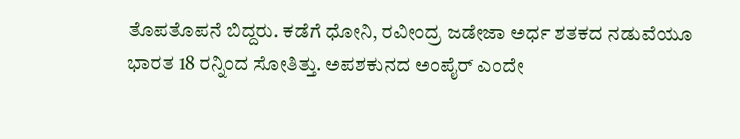ತೊಪತೊಪನೆ ಬಿದ್ದರು. ಕಡೆಗೆ ಧೋನಿ, ರವೀಂದ್ರ ಜಡೇಜಾ ಅರ್ಧ ಶತಕದ ನಡುವೆಯೂ ಭಾರತ 18 ರನ್ನಿಂದ ಸೋತಿತ್ತು. ಅಪಶಕುನದ ಅಂಪೈರ್ ಎಂದೇ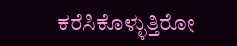ಕರೆಸಿಕೊಳ್ಳುತ್ತಿರೋ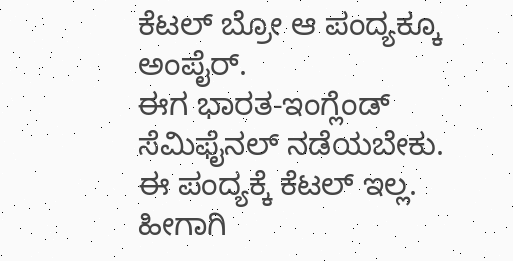ಕೆಟಲ್ ಬ್ರೋ ಆ ಪಂದ್ಯಕ್ಕೂ ಅಂಪೈರ್.
ಈಗ ಭಾರತ-ಇಂಗ್ಲೆಂಡ್ ಸೆಮಿಫೈನಲ್ ನಡೆಯಬೇಕು. ಈ ಪಂದ್ಯಕ್ಕೆ ಕೆಟಲ್ ಇಲ್ಲ. ಹೀಗಾಗಿ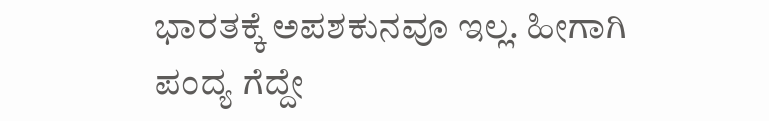ಭಾರತಕ್ಕೆ ಅಪಶಕುನವೂ ಇಲ್ಲ. ಹೀಗಾಗಿ ಪಂದ್ಯ ಗೆದ್ದೇ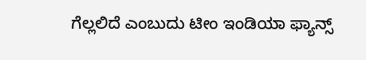ಗೆಲ್ಲಲಿದೆ ಎಂಬುದು ಟೀಂ ಇಂಡಿಯಾ ಫ್ಯಾನ್ಸ್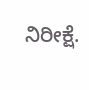ನಿರೀಕ್ಷೆ.